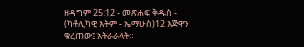ዘዳግም 25:12 - መጽሐፍ ቅዱስ - (ካቶሊካዊ እትም - ኤማሁስ)12 እጅዋን ቁረጠው፤ አትራራላት።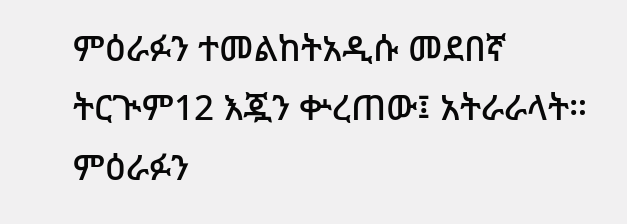ምዕራፉን ተመልከትአዲሱ መደበኛ ትርጒም12 እጇን ቍረጠው፤ አትራራላት። ምዕራፉን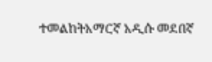ተመልከትአማርኛ አዲሱ መደበኛ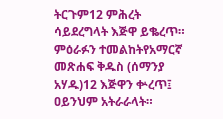ትርጉም12 ምሕረት ሳይደረግላት እጅዋ ይቈረጥ። ምዕራፉን ተመልከትየአማርኛ መጽሐፍ ቅዱስ (ሰማንያ አሃዱ)12 እጅዋን ቍረጥ፤ ዐይንህም አትራራላት።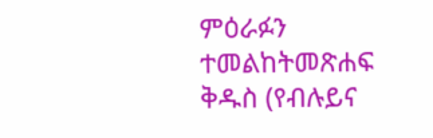ምዕራፉን ተመልከትመጽሐፍ ቅዱስ (የብሉይና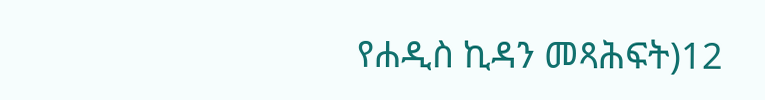የሐዲስ ኪዳን መጻሕፍት)12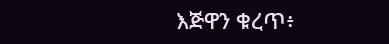እጅዋን ቁረጥ፥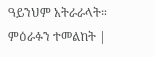ዓይንህም አትራራላት። ምዕራፉን ተመልከት |